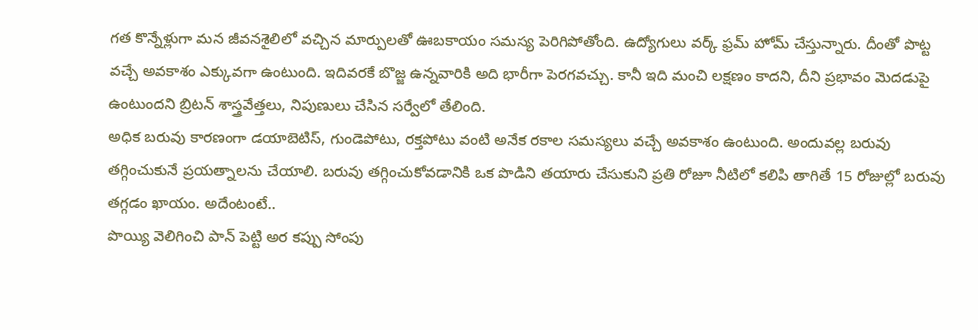గత కొన్నేళ్లుగా మన జీవనశైలిలో వచ్చిన మార్పులతో ఊబకాయం సమస్య పెరిగిపోతోంది. ఉద్యోగులు వర్క్ ఫ్రమ్ హోమ్ చేస్తున్నారు. దీంతో పొట్ట వచ్చే అవకాశం ఎక్కువగా ఉంటుంది. ఇదివరకే బొజ్జ ఉన్నవారికి అది భారీగా పెరగవచ్చు. కానీ ఇది మంచి లక్షణం కాదని, దీని ప్రభావం మెదడుపై ఉంటుందని బ్రిటన్ శాస్త్రవేత్తలు, నిపుణులు చేసిన సర్వేలో తేలింది.
అధిక బరువు కారణంగా డయాబెటిస్, గుండెపోటు, రక్తపోటు వంటి అనేక రకాల సమస్యలు వచ్చే అవకాశం ఉంటుంది. అందువల్ల బరువు తగ్గించుకునే ప్రయత్నాలను చేయాలి. బరువు తగ్గించుకోవడానికి ఒక పొడిని తయారు చేసుకుని ప్రతి రోజూ నీటిలో కలిపి తాగితే 15 రోజుల్లో బరువు తగ్గడం ఖాయం. అదేంటంటే..
పొయ్యి వెలిగించి పాన్ పెట్టి అర కప్పు సోంపు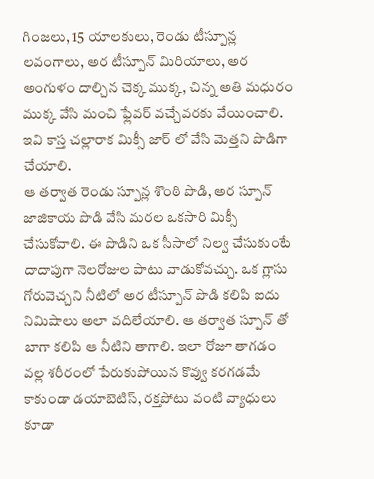గింజలు, 15 యాలకులు, రెండు టీస్పూన్ల లవంగాలు, అర టీస్పూన్ మిరియాలు, అర అంగుళం దాల్చిన చెక్క ముక్క, చిన్న అతి మధురం ముక్క వేసి మంచి ఫ్లేవర్ వచ్చేవరకు వేయించాలి. ఇవి కాస్త చల్లారాక మిక్సీ జార్ లో వేసి మెత్తని పొడిగా చేయాలి.
ఆ తర్వాత రెండు స్పూన్ల శొంఠి పొడి, అర స్పూన్ జాజికాయ పొడి వేసి మరల ఒకసారి మిక్సీ చేసుకోవాలి. ఈ పొడిని ఒక సీసాలో నిల్వ చేసుకుంటే దాదాపుగా నెలరోజుల పాటు వాడుకోవచ్చు. ఒక గ్లాసు గోరువెచ్చని నీటిలో అర టీస్పూన్ పొడి కలిపి ఐదు నిమిషాలు అలా వదిలేయాలి. ఆ తర్వాత స్పూన్ తో బాగా కలిపి ఆ నీటిని తాగాలి. ఇలా రోజూ తాగడం వల్ల శరీరంలో పేరుకుపోయిన కొవ్వు కరగడమే కాకుండా డయాబెటిస్, రక్తపోటు వంటి వ్యాధులు కూడా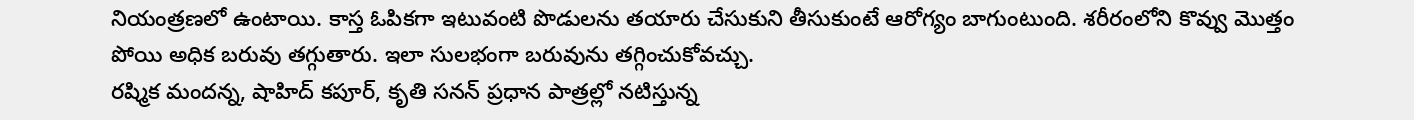నియంత్రణలో ఉంటాయి. కాస్త ఓపికగా ఇటువంటి పొడులను తయారు చేసుకుని తీసుకుంటే ఆరోగ్యం బాగుంటుంది. శరీరంలోని కొవ్వు మొత్తం పోయి అధిక బరువు తగ్గుతారు. ఇలా సులభంగా బరువును తగ్గించుకోవచ్చు.
రష్మిక మందన్న, షాహిద్ కపూర్, కృతి సనన్ ప్రధాన పాత్రల్లో నటిస్తున్న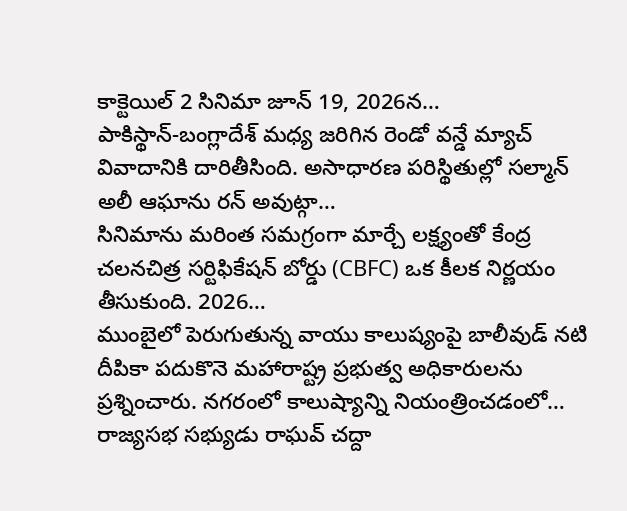కాక్టెయిల్ 2 సినిమా జూన్ 19, 2026న…
పాకిస్థాన్-బంగ్లాదేశ్ మధ్య జరిగిన రెండో వన్డే మ్యాచ్ వివాదానికి దారితీసింది. అసాధారణ పరిస్థితుల్లో సల్మాన్ అలీ ఆఘాను రన్ అవుట్గా…
సినిమాను మరింత సమగ్రంగా మార్చే లక్ష్యంతో కేంద్ర చలనచిత్ర సర్టిఫికేషన్ బోర్డు (CBFC) ఒక కీలక నిర్ణయం తీసుకుంది. 2026…
ముంబైలో పెరుగుతున్న వాయు కాలుష్యంపై బాలీవుడ్ నటి దీపికా పదుకొనె మహారాష్ట్ర ప్రభుత్వ అధికారులను ప్రశ్నించారు. నగరంలో కాలుష్యాన్ని నియంత్రించడంలో…
రాజ్యసభ సభ్యుడు రాఘవ్ చద్దా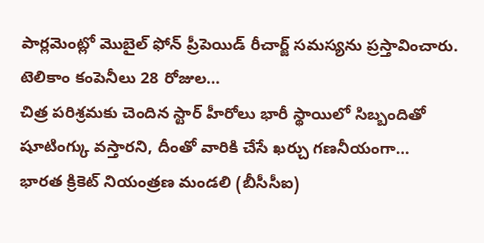పార్లమెంట్లో మొబైల్ ఫోన్ ప్రీపెయిడ్ రీచార్జ్ సమస్యను ప్రస్తావించారు. టెలికాం కంపెనీలు 28 రోజుల…
చిత్ర పరిశ్రమకు చెందిన స్టార్ హీరోలు భారీ స్థాయిలో సిబ్బందితో షూటింగ్కు వస్తారని, దీంతో వారికి చేసే ఖర్చు గణనీయంగా…
భారత క్రికెట్ నియంత్రణ మండలి (బీసీసీఐ)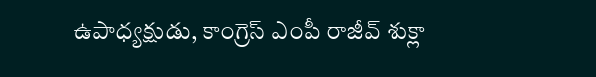ఉపాధ్యక్షుడు, కాంగ్రెస్ ఎంపీ రాజీవ్ శుక్లా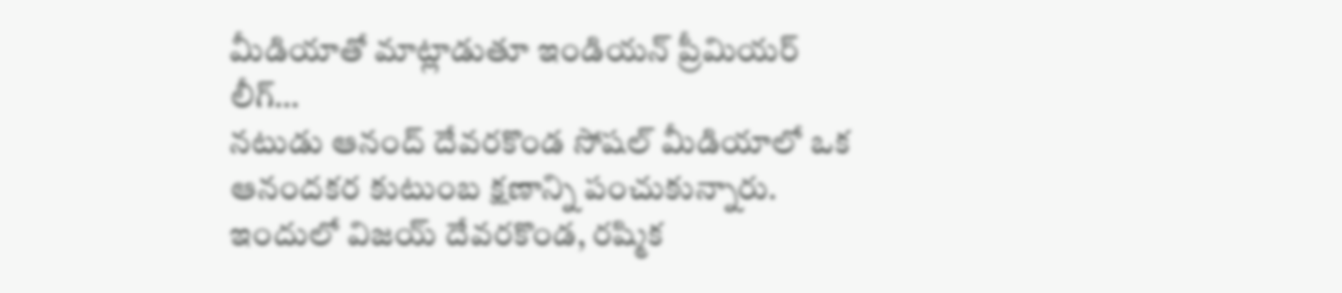మీడియాతో మాట్లాడుతూ ఇండియన్ ప్రీమియర్ లీగ్…
నటుడు ఆనంద్ దేవరకొండ సోషల్ మీడియాలో ఒక ఆనందకర కుటుంబ క్షణాన్ని పంచుకున్నారు. ఇందులో విజయ్ దేవరకొండ, రష్మిక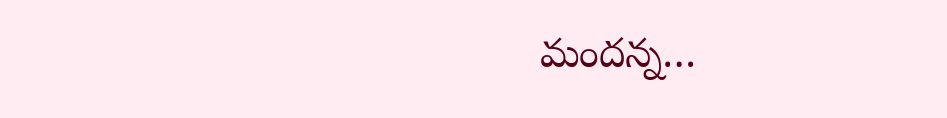మందన్న…